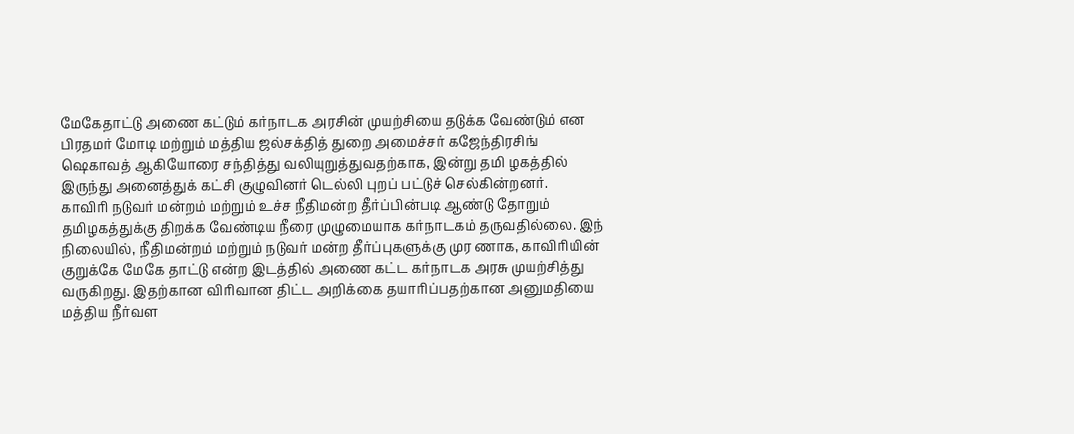மேகேதாட்டு அணை கட்டும் கர்நாடக அரசின் முயற்சியை தடுக்க வேண்டும் என பிரதமர் மோடி மற்றும் மத்திய ஜல்சக்தித் துறை அமைச்சர் கஜேந்திரசிங் ஷெகாவத் ஆகியோரை சந்தித்து வலியுறுத்துவதற்காக, இன்று தமி ழகத்தில் இருந்து அனைத்துக் கட்சி குழுவினர் டெல்லி புறப் பட்டுச் செல்கின்றனர்.
காவிரி நடுவர் மன்றம் மற்றும் உச்ச நீதிமன்ற தீர்ப்பின்படி ஆண்டு தோறும் தமிழகத்துக்கு திறக்க வேண்டிய நீரை முழுமையாக கர்நாடகம் தருவதில்லை. இந் நிலையில், நீதிமன்றம் மற்றும் நடுவர் மன்ற தீர்ப்புகளுக்கு முர ணாக, காவிரியின் குறுக்கே மேகே தாட்டு என்ற இடத்தில் அணை கட்ட கர்நாடக அரசு முயற்சித்து வருகிறது. இதற்கான விரிவான திட்ட அறிக்கை தயாரிப்பதற்கான அனுமதியை மத்திய நீர்வள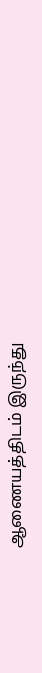ஆணையத்திடம் இருந்து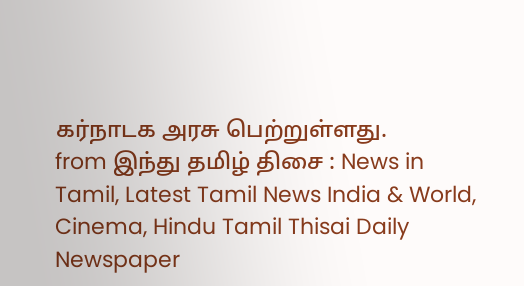கர்நாடக அரசு பெற்றுள்ளது.
from இந்து தமிழ் திசை : News in Tamil, Latest Tamil News India & World, Cinema, Hindu Tamil Thisai Daily Newspaper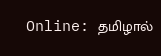Online: தமிழால்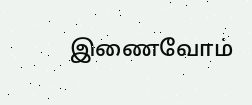இணைவோம்